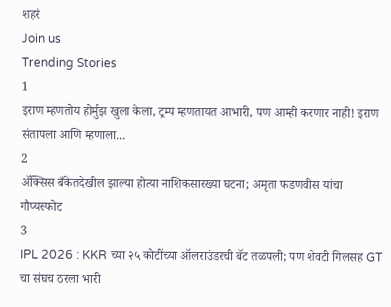शहरं
Join us
Trending Stories
1
इराण म्हणतोय होर्मुझ खुला केला, ट्रम्प म्हणतायत आभारी, पण आम्ही करणार नाही! इराण संतापला आणि म्हणाला...
2
ॲक्सिस बँकेतदेखील झाल्या होत्या नाशिकसारख्या घटना; अमृता फडणवीस यांचा गौप्यस्फोट
3
IPL 2026 : KKR च्या २५ कोटींच्या ऑलराउंडरची बॅट तळपली; पण शेवटी गिलसह GT चा संघच ठरला भारी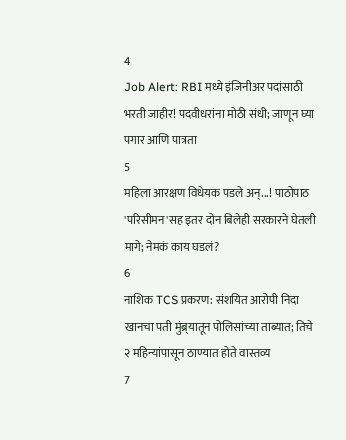4
Job Alert: RBI मध्ये इंजिनीअर पदांसाठी भरती जाहीर! पदवीधरांना मोठी संधी; जाणून घ्या पगार आणि पात्रता
5
महिला आरक्षण विधेयक पडले अन्...! पाठोपाठ 'परिसीमन'सह इतर दोन बिलेही सरकारने घेतली मागे; नेमकं काय घडलं?
6
नाशिक TCS प्रकरण: संशयित आरोपी निदा खानचा पती मुंब्र्यातून पोलिसांच्या ताब्यात; तिचे २ महिन्यांपासून ठाण्यात होते वास्तव्य
7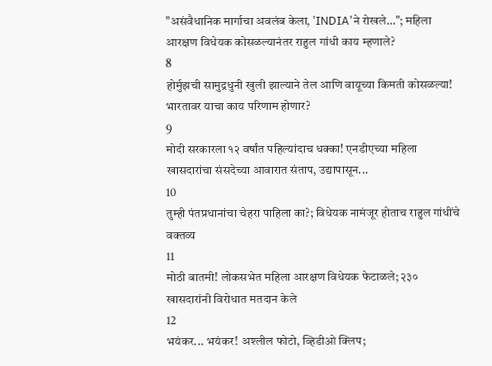"असंवैधानिक मार्गाचा अवलंब केला, 'INDIA'ने रोखले..."; महिला आरक्षण विधेयक कोसळल्यानंतर राहुल गांधी काय म्हणाले?
8
होर्मुझची सामुद्रधुनी खुली झाल्याने तेल आणि वायूच्या किमती कोसळल्या! भारतावर याचा काय परिणाम होणार?
9
मोदी सरकारला १२ वर्षांत पहिल्यांदाच धक्का! एनडीएच्या महिला खासदारांचा संसदेच्या आवारात संताप, उद्यापासून...
10
तुम्ही पंतप्रधानांचा चेहरा पाहिला का?; विधेयक नामंजूर होताच राहुल गांधींचे वक्तव्य
11
मोठी बातमी! लोकसभेत महिला आरक्षण विधेयक फेटाळले; २३० खासदारांनी विरोधात मतदान केले
12
भयंकर... भयंकर! अश्लील फोटो, व्हिडीओ क्लिप;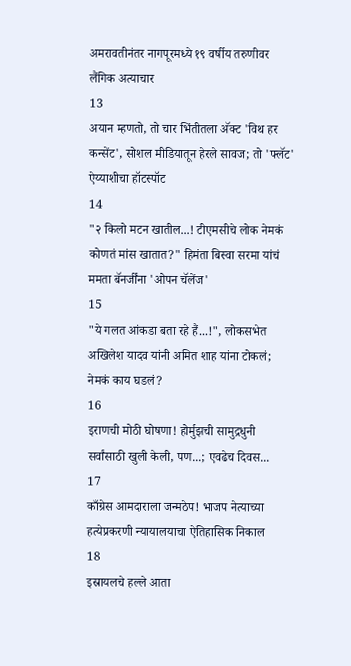अमरावतीनंतर नागपूरमध्ये १९ वर्षीय तरुणीवर लैंगिक अत्याचार
13
अयान म्हणतो, तो चार भिंतीतला अ‍ॅक्ट 'विथ हर कन्सेंट', सोशल मीडियातून हेरले सावज; तो 'फ्लॅट' ऐय्याशीचा हॉटस्पॉट
14
"२ किलो मटन खातील...! टीएमसीचे लोक नेमकं कोणतं मांस खातात?" हिमंता बिस्वा सरमा यांचं ममता बॅनर्जींना 'ओपन चॅलेंज'
15
"ये गलत आंकडा बता रहे हैं...!", लोकसभेत अखिलेश यादव यांनी अमित शाह यांना टोकलं; नेमकं काय घडलं?
16
इराणची मोठी घोषणा! होर्मुझची सामुद्रधुनी सर्वांसाठी खुली केली, पण...; एवढेच दिवस...
17
काँग्रेस आमदाराला जन्मठेप! भाजप नेत्याच्या हत्येप्रकरणी न्यायालयाचा ऐतिहासिक निकाल
18
इस्रायलचे हल्ले आता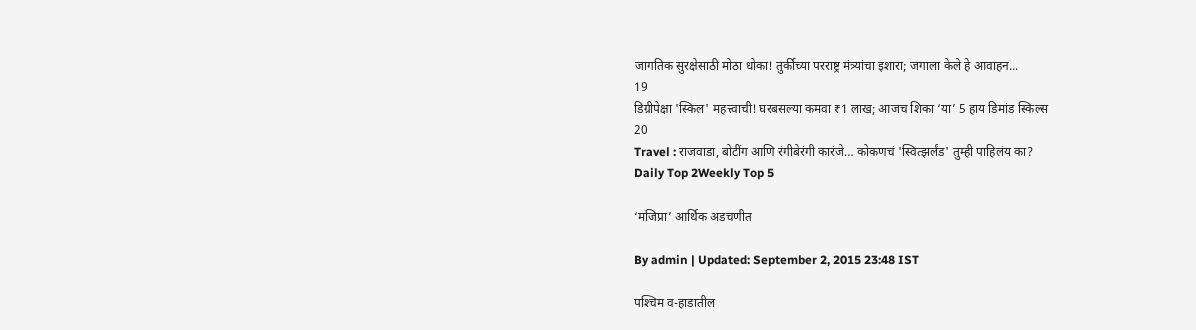जागतिक सुरक्षेसाठी मोठा धोका! तुर्कीच्या परराष्ट्र मंत्र्यांचा इशारा; जगाला केले हे आवाहन...
19
डिग्रीपेक्षा 'स्किल' महत्त्वाची! घरबसल्या कमवा ₹1 लाख; आजच शिका ‘या’ 5 हाय डिमांड स्किल्स
20
Travel : राजवाडा, बोटींग आणि रंगीबेरंगी कारंजे… कोकणचं 'स्वित्झर्लंड' तुम्ही पाहिलंय का?
Daily Top 2Weekly Top 5

‘मजिप्रा’ आर्थिक अडचणीत

By admin | Updated: September 2, 2015 23:48 IST

पश्‍चिम व-हाडातील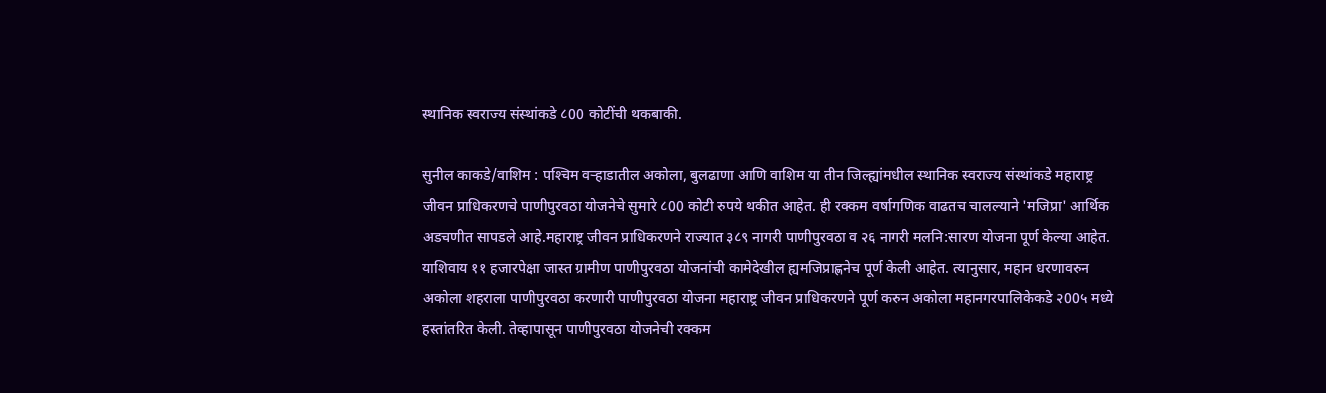स्थानिक स्वराज्य संस्थांकडे ८00 कोटींची थकबाकी.

सुनील काकडे/वाशिम : पश्‍चिम वर्‍हाडातील अकोला, बुलढाणा आणि वाशिम या तीन जिल्ह्यांमधील स्थानिक स्वराज्य संस्थांकडे महाराष्ट्र जीवन प्राधिकरणचे पाणीपुरवठा योजनेचे सुमारे ८00 कोटी रुपये थकीत आहेत. ही रक्कम वर्षागणिक वाढतच चालल्याने 'मजिप्रा' आर्थिक अडचणीत सापडले आहे.महाराष्ट्र जीवन प्राधिकरणने राज्यात ३८९ नागरी पाणीपुरवठा व २६ नागरी मलनि:सारण योजना पूर्ण केल्या आहेत. याशिवाय ११ हजारपेक्षा जास्त ग्रामीण पाणीपुरवठा योजनांची कामेदेखील ह्यमजिप्राह्णनेच पूर्ण केली आहेत. त्यानुसार, महान धरणावरुन अकोला शहराला पाणीपुरवठा करणारी पाणीपुरवठा योजना महाराष्ट्र जीवन प्राधिकरणने पूर्ण करुन अकोला महानगरपालिकेकडे २00५ मध्ये हस्तांतरित केली. तेव्हापासून पाणीपुरवठा योजनेची रक्कम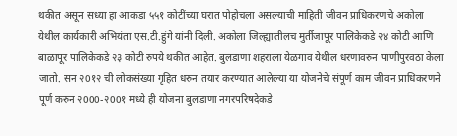थकीत असून सध्या हा आकडा ५५१ कोटींच्या घरात पोहोचला असल्याची माहिती जीवन प्राधिकरणचे अकोला येथील कार्यकारी अभियंता एस.टी.हुंगे यांनी दिली. अकोला जिल्ह्यातीलच मुर्तीजापूर पालिकेकडे २४ कोटी आणि बाळापूर पालिकेकडे २३ कोटी रुपये थकीत आहेत. बुलडाणा शहराला येळगाव येथील धरणावरुन पाणीपुरवठा केला जातो. सन २0१२ ची लोकसंख्या गृहित धरुन तयार करण्यात आलेल्या या योजनेचे संपूर्ण काम जीवन प्राधिकरणने पूर्ण करुन २000-२00१ मध्ये ही योजना बुलडाणा नगरपरिषदेकडे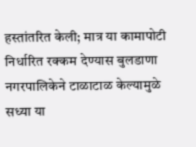हस्तांतरित केली; मात्र या कामापोटी निर्धारित रक्कम देण्यास बुलडाणा नगरपालिकेने टाळाटाळ केल्यामुळे सध्या या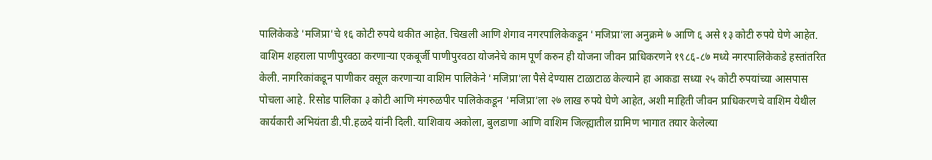पालिकेकडे 'मजिप्रा'चे १६ कोटी रुपये थकीत आहेत. चिखली आणि शेगाव नगरपालिकेकडून 'मजिप्रा'ला अनुक्रमे ७ आणि ६ असे १३ कोटी रुपये घेणे आहेत. वाशिम शहराला पाणीपुरवठा करणार्‍या एकबूर्जी पाणीपुरवठा योजनेचे काम पूर्ण करुन ही योजना जीवन प्राधिकरणने १९८६-८७ मध्ये नगरपालिकेकडे हस्तांतरित केली. नागरिकांकडून पाणीकर वसूल करणार्‍या वाशिम पालिकेने 'मजिप्रा'ला पैसे देण्यास टाळाटाळ केल्याने हा आकडा सध्या २५ कोटी रुपयांच्या आसपास पोचला आहे. रिसोड पालिका ३ कोटी आणि मंगरुळपीर पालिकेकडून 'मजिप्रा'ला २७ लाख रुपये घेणे आहेत, अशी माहिती जीवन प्राधिकरणचे वाशिम येथील कार्यकारी अभियंता डी.पी.हळदे यांनी दिली. याशिवाय अकोला, बुलडाणा आणि वाशिम जिल्ह्यातील ग्रामिण भागात तयार केलेल्या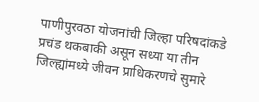पाणीपुरवठा योजनांची जिल्हा परिषदांकडे प्रचंड थकबाकी असून सध्या या तीन जिल्ह्यांमध्ये जीवन प्राधिकरणचे सुमारे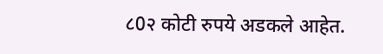८0२ कोटी रुपये अडकले आहेत.